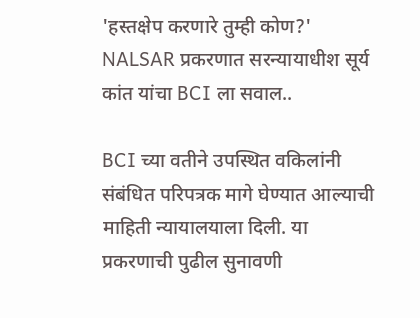'हस्तक्षेप करणारे तुम्ही कोण?' NALSAR प्रकरणात सरन्यायाधीश सूर्य कांत यांचा BCI ला सवाल..

BCI च्या वतीने उपस्थित वकिलांनी संबंधित परिपत्रक मागे घेण्यात आल्याची माहिती न्यायालयाला दिली. या प्रकरणाची पुढील सुनावणी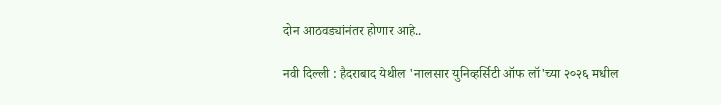दोन आठवड्यांनंतर होणार आहे..

नवी दिल्ली : हैदराबाद येथील 'नालसार युनिव्हर्सिटी ऑफ लॉ'च्या २०२६ मधील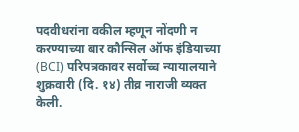पदवीधरांना वकील म्हणून नोंदणी न करण्याच्या बार कौन्सिल ऑफ इंडियाच्या (BCI) परिपत्रकावर सर्वोच्च न्यायालयाने शुक्रवारी (दि. १४) तीव्र नाराजी व्यक्त केली.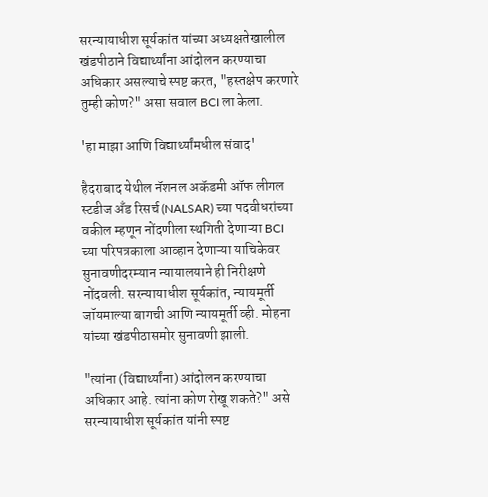सरन्यायाधीश सूर्यकांत यांच्या अध्यक्षतेखालील खंडपीठाने विद्यार्थ्यांना आंदोलन करण्याचा अधिकार असल्याचे स्पष्ट करत, "हस्तक्षेप करणारे तुम्ही कोण?" असा सवाल BCI ला केला.

'हा माझा आणि विद्यार्थ्यांमधील संवाद'

हैदराबाद येथील नॅशनल अकॅडमी ऑफ लीगल स्टडीज अँड रिसर्च (NALSAR) च्या पदवीधरांच्या वकील म्हणून नोंदणीला स्थगिती देणाऱ्या BCI च्या परिपत्रकाला आव्हान देणाऱ्या याचिकेवर सुनावणीदरम्यान न्यायालयाने ही निरीक्षणे नोंदवली. सरन्यायाधीश सूर्यकांत, न्यायमूर्ती जॉयमाल्या बागची आणि न्यायमूर्ती व्ही. मोहना यांच्या खंडपीठासमोर सुनावणी झाली.

"त्यांना (विद्यार्थ्यांना) आंदोलन करण्याचा अधिकार आहे. त्यांना कोण रोखू शकते?" असे सरन्यायाधीश सूर्यकांत यांनी स्पष्ट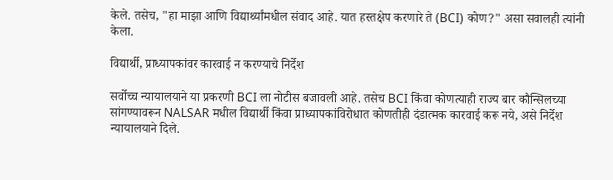केले. तसेच, "हा माझा आणि विद्यार्थ्यांमधील संवाद आहे. यात हस्तक्षेप करणारे ते (BCI) कोण?" असा सवालही त्यांनी केला.

विद्यार्थी, प्राध्यापकांवर कारवाई न करण्याचे निर्देश

सर्वोच्च न्यायालयाने या प्रकरणी BCI ला नोटीस बजावली आहे. तसेच BCI किंवा कोणत्याही राज्य बार कौन्सिलच्या सांगण्यावरून NALSAR मधील विद्यार्थी किंवा प्राध्यापकांविरोधात कोणतीही दंडात्मक कारवाई करू नये, असे निर्देश न्यायालयाने दिले.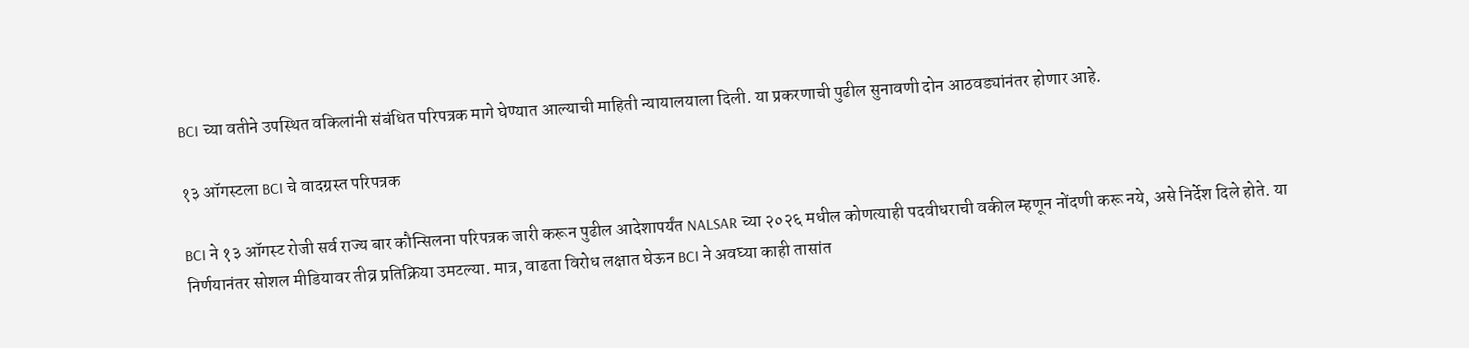BCI च्या वतीने उपस्थित वकिलांनी संबंधित परिपत्रक मागे घेण्यात आल्याची माहिती न्यायालयाला दिली. या प्रकरणाची पुढील सुनावणी दोन आठवड्यांनंतर होणार आहे.

१३ ऑगस्टला BCI चे वादग्रस्त परिपत्रक

BCI ने १३ ऑगस्ट रोजी सर्व राज्य बार कौन्सिलना परिपत्रक जारी करून पुढील आदेशापर्यंत NALSAR च्या २०२६ मधील कोणत्याही पदवीधराची वकील म्हणून नोंदणी करू नये, असे निर्देश दिले होते. या निर्णयानंतर सोशल मीडियावर तीव्र प्रतिक्रिया उमटल्या. मात्र, वाढता विरोध लक्षात घेऊन BCI ने अवघ्या काही तासांत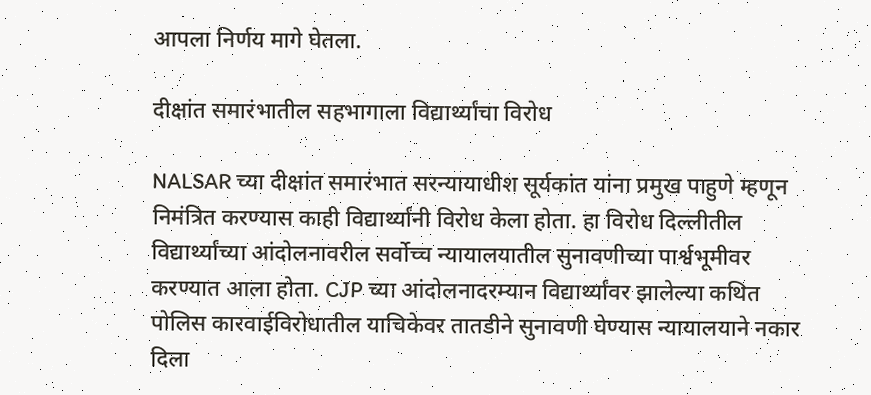आपला निर्णय मागे घेतला.

दीक्षांत समारंभातील सहभागाला विद्यार्थ्यांचा विरोध

NALSAR च्या दीक्षांत समारंभात सरन्यायाधीश सूर्यकांत यांना प्रमुख पाहुणे म्हणून निमंत्रित करण्यास काही विद्यार्थ्यांनी विरोध केला होता. हा विरोध दिल्लीतील विद्यार्थ्यांच्या आंदोलनावरील सर्वोच्च न्यायालयातील सुनावणीच्या पार्श्वभूमीवर करण्यात आला होता. CJP च्या आंदोलनादरम्यान विद्यार्थ्यांवर झालेल्या कथित पोलिस कारवाईविरोधातील याचिकेवर तातडीने सुनावणी घेण्यास न्यायालयाने नकार दिला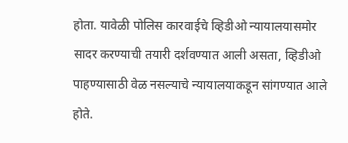होता. यावेळी पोलिस कारवाईचे व्हिडीओ न्यायालयासमोर सादर करण्याची तयारी दर्शवण्यात आली असता, व्हिडीओ पाहण्यासाठी वेळ नसल्याचे न्यायालयाकडून सांगण्यात आले होते.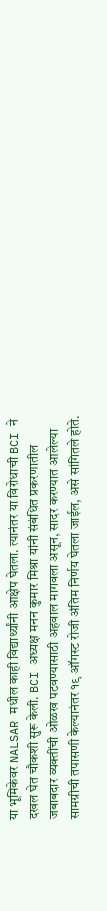या भूमिकेवर NALSAR मधील काही विद्यार्थ्यांनी आक्षेप घेतला. त्यानंतर या विरोधाची BCI ने दखल घेत चौकशी सुरू केली. BCI अध्यक्ष मनन कुमार मिश्रा यांनी संबंधित प्रकरणातील जबाबदार व्यक्तींची ओळख पटवण्यासाठी अहवाल मागवला असून, सादर करण्यात आलेल्या सामग्रीची तपासणी केल्यानंतर १९ ऑगस्ट रोजी अंतिम निर्णय घेतला जाईल, असे सांगितले होते.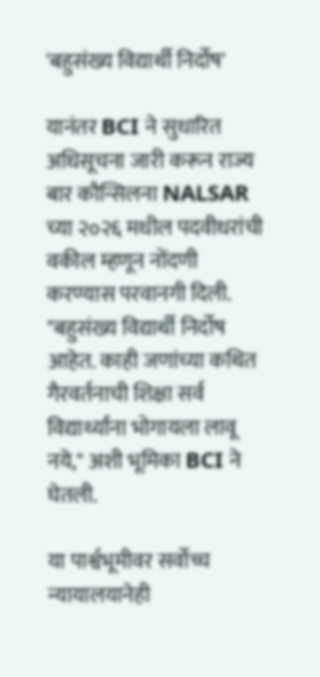'बहुसंख्य विद्यार्थी निर्दोष'

यानंतर BCI ने सुधारित अधिसूचना जारी करून राज्य बार कौन्सिलना NALSAR च्या २०२६ मधील पदवीधरांची वकील म्हणून नोंदणी करण्यास परवानगी दिली. "बहुसंख्य विद्यार्थी निर्दोष आहेत. काही जणांच्या कथित गैरवर्तनाची शिक्षा सर्व विद्यार्थ्यांना भोगायला लावू नये," अशी भूमिका BCI ने घेतली.

या पार्श्वभूमीवर सर्वोच्च न्यायालयानेही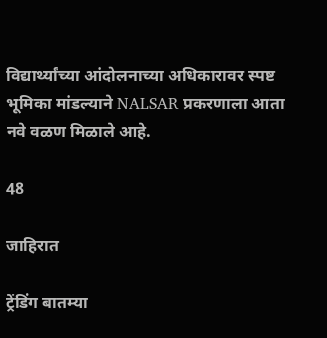विद्यार्थ्यांच्या आंदोलनाच्या अधिकारावर स्पष्ट भूमिका मांडल्याने NALSAR प्रकरणाला आता नवे वळण मिळाले आहे.

48

जाहिरात

ट्रेंडिंग बातम्या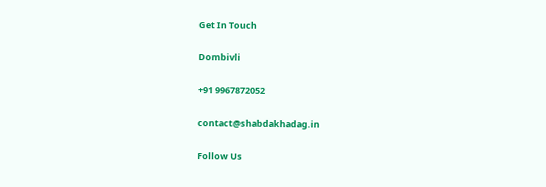Get In Touch

Dombivli

+91 9967872052

contact@shabdakhadag.in

Follow Us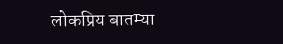लोकप्रिय बातम्या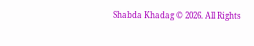Shabda Khadag © 2026. All Rights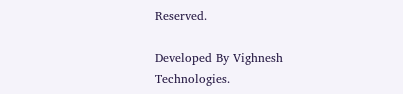Reserved.

Developed By Vighnesh Technologies.